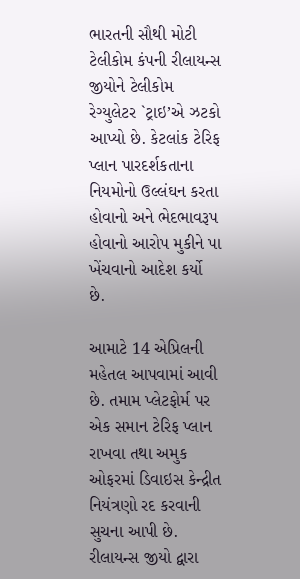ભારતની સૌથી મોટી ટેલીકોમ કંપની રીલાયન્સ જીયોને ટેલીકોમ રેગ્યુલેટર `ટ્રાઇ’એ ઝટકો આપ્યો છે. કેટલાંક ટેરિફ પ્લાન પારદર્શકતાના નિયમોનો ઉલ્લંઘન કરતા હોવાનો અને ભેદભાવરૂપ હોવાનો આરોપ મુકીને પા ખેંચવાનો આદેશ કર્યો છે.

આમાટે 14 એપ્રિલની મહેતલ આપવામાં આવી છે. તમામ પ્લેટફોર્મ પર એક સમાન ટેરિફ પ્લાન રાખવા તથા અમુક ઓફરમાં ડિવાઇસ કેન્દ્રીત નિયંત્રણો રદ કરવાની સુચના આપી છે.
રીલાયન્સ જીયો દ્વારા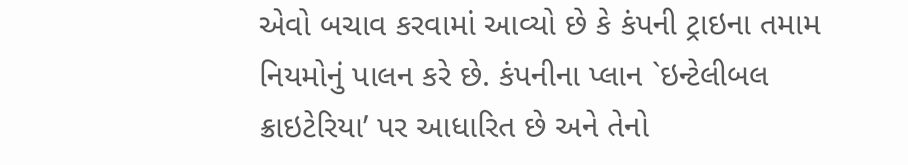એવો બચાવ કરવામાં આવ્યો છે કે કંપની ટ્રાઇના તમામ નિયમોનું પાલન કરે છે. કંપનીના પ્લાન `ઇન્ટેલીબલ ક્રાઇટેરિયા’ પર આધારિત છે અને તેનો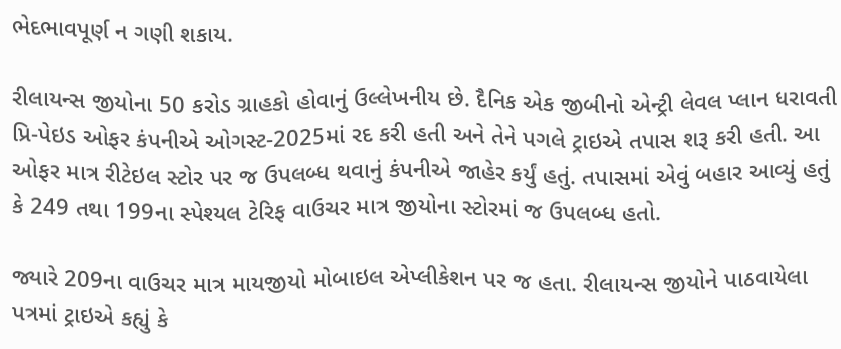ભેદભાવપૂર્ણ ન ગણી શકાય.

રીલાયન્સ જીયોના 50 કરોડ ગ્રાહકો હોવાનું ઉલ્લેખનીય છે. દૈનિક એક જીબીનો એન્ટ્રી લેવલ પ્લાન ધરાવતી પ્રિ-પેઇડ ઓફર કંપનીએ ઓગસ્ટ-2025માં રદ કરી હતી અને તેને પગલે ટ્રાઇએ તપાસ શરૂ કરી હતી. આ ઓફર માત્ર રીટેઇલ સ્ટોર પર જ ઉપલબ્ધ થવાનું કંપનીએ જાહેર કર્યું હતું. તપાસમાં એવું બહાર આવ્યું હતું કે 249 તથા 199ના સ્પેશ્યલ ટેરિફ વાઉચર માત્ર જીયોના સ્ટોરમાં જ ઉપલબ્ધ હતો.

જ્યારે 209ના વાઉચર માત્ર માયજીયો મોબાઇલ એપ્લીકેશન પર જ હતા. રીલાયન્સ જીયોને પાઠવાયેલા પત્રમાં ટ્રાઇએ કહ્યું કે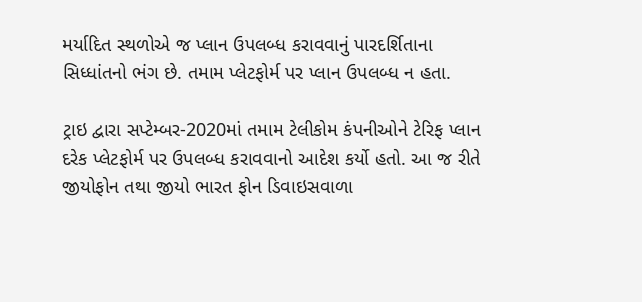મર્યાદિત સ્થળોએ જ પ્લાન ઉપલબ્ધ કરાવવાનું પારદર્શિતાના સિધ્ધાંતનો ભંગ છે. તમામ પ્લેટફોર્મ પર પ્લાન ઉપલબ્ધ ન હતા.

ટ્રાઇ દ્વારા સપ્ટેમ્બર-2020માં તમામ ટેલીકોમ કંપનીઓને ટેરિફ પ્લાન દરેક પ્લેટફોર્મ પર ઉપલબ્ધ કરાવવાનો આદેશ કર્યો હતો. આ જ રીતે જીયોફોન તથા જીયો ભારત ફોન ડિવાઇસવાળા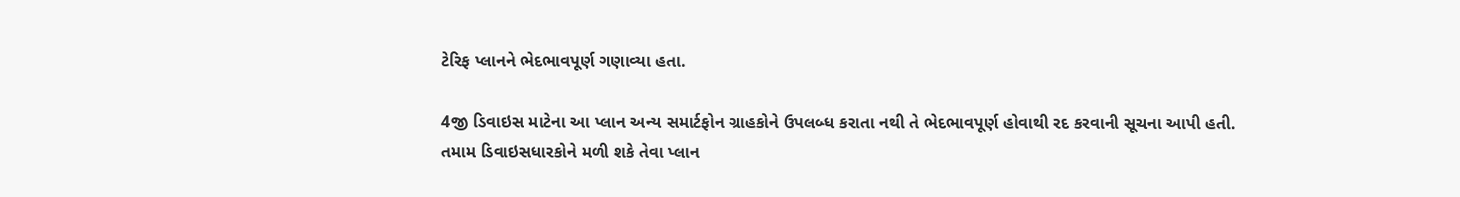ટેરિફ પ્લાનને ભેદભાવપૂર્ણ ગણાવ્યા હતા.

4જી ડિવાઇસ માટેના આ પ્લાન અન્ય સમાર્ટફોન ગ્રાહકોને ઉપલબ્ધ કરાતા નથી તે ભેદભાવપૂર્ણ હોવાથી રદ કરવાની સૂચના આપી હતી. તમામ ડિવાઇસધારકોને મળી શકે તેવા પ્લાન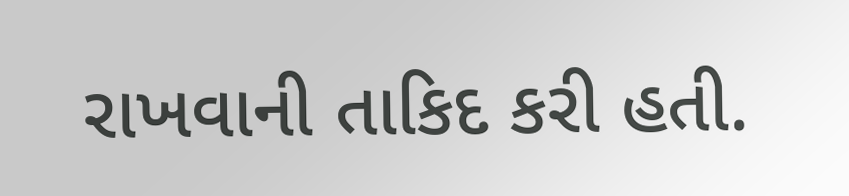રાખવાની તાકિદ કરી હતી.